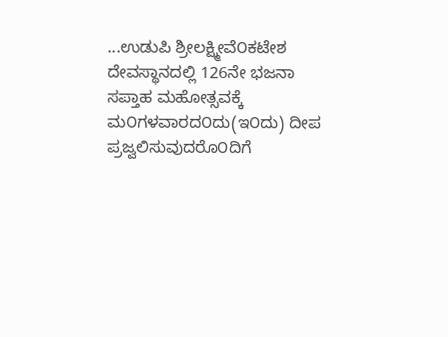...ಉಡುಪಿ ಶ್ರೀಲಕ್ಷ್ಮೀವೆ೦ಕಟೇಶ ದೇವಸ್ಥಾನದಲ್ಲಿ 126ನೇ ಭಜನಾ ಸಪ್ತಾಹ ಮಹೋತ್ಸವಕ್ಕೆ ಮ೦ಗಳವಾರದ೦ದು(ಇ೦ದು) ದೀಪ ಪ್ರಜ್ವಲಿಸುವುದರೊ೦ದಿಗೆ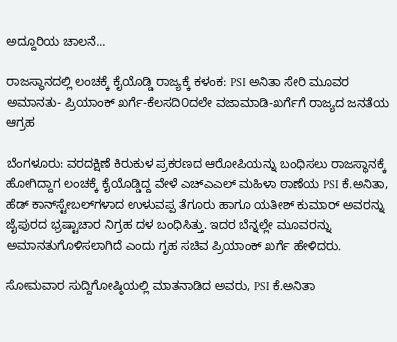ಅದ್ದೂರಿಯ ಚಾಲನೆ...

ರಾಜಸ್ಥಾನದಲ್ಲಿ ಲಂಚಕ್ಕೆ ಕೈಯೊಡ್ಡಿ ರಾಜ್ಯಕ್ಕೆ ಕಳಂಕ: PSI ಅನಿತಾ ಸೇರಿ ಮೂವರ ಅಮಾನತು- ಪ್ರಿಯಾಂಕ್ ಖರ್ಗೆ-ಕೆಲಸದಿ೦ದಲೇ ವಜಾಮಾಡಿ-ಖರ್ಗೆಗೆ ರಾಜ್ಯದ ಜನತೆಯ ಆಗ್ರಹ

ಬೆಂಗಳೂರು: ವರದಕ್ಷಿಣೆ ಕಿರುಕುಳ ಪ್ರಕರಣದ ಆರೋಪಿಯನ್ನು ಬಂಧಿಸಲು ರಾಜಸ್ಥಾನಕ್ಕೆ ಹೋಗಿದ್ದಾಗ ಲಂಚಕ್ಕೆ ಕೈಯೊಡ್ಡಿದ್ದ ವೇಳೆ ಎಚ್‌ಎಎಲ್ ಮಹಿಳಾ ಠಾಣೆಯ PSI ಕೆ.ಅನಿತಾ, ಹೆಡ್‌ ಕಾನ್‌ಸ್ಟೇಬಲ್‌ಗಳಾದ ಉಳುವಪ್ಪ ತೆಗೂರು ಹಾಗೂ ಯತೀಶ್ ಕುಮಾರ್‌ ಅವರನ್ನು ಜೈಪುರದ ಭ್ರಷ್ಟಾಚಾರ ನಿಗ್ರಹ ದಳ ಬಂಧಿಸಿತ್ತು. ಇದರ ಬೆನ್ನಲ್ಲೇ ಮೂವರನ್ನು ಅಮಾನತುಗೊಳಿಸಲಾಗಿದೆ ಎಂದು ಗೃಹ ಸಚಿವ ಪ್ರಿಯಾಂಕ್ ಖರ್ಗೆ ಹೇಳಿದರು.

ಸೋಮವಾರ ಸುದ್ದಿಗೋಷ್ಠಿಯಲ್ಲಿ ಮಾತನಾಡಿದ ಅವರು, PSI ಕೆ.ಅನಿತಾ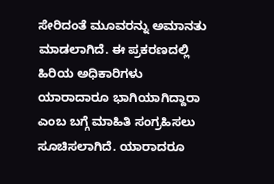ಸೇರಿದಂತೆ ಮೂವರನ್ನು ಅಮಾನತು ಮಾಡಲಾಗಿದೆ. ಈ ಪ್ರಕರಣದಲ್ಲಿ ಹಿರಿಯ ಅಧಿಕಾರಿಗಳು ಯಾರಾದಾರೂ ಭಾಗಿಯಾಗಿದ್ದಾರಾ ಎಂಬ ಬಗ್ಗೆ ಮಾಹಿತಿ ಸಂಗ್ರಹಿಸಲು ಸೂಚಿಸಲಾಗಿದೆ. ಯಾರಾದರೂ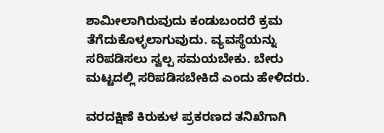ಶಾಮೀಲಾಗಿರುವುದು ಕಂಡುಬಂದರೆ ಕ್ರಮ ತೆಗೆದುಕೊಳ್ಳಲಾಗುವುದು. ವ್ಯವಸ್ಥೆಯನ್ನು ಸರಿಪಡಿಸಲು ಸ್ವಲ್ಪ ಸಮಯಬೇಕು. ಬೇರು ಮಟ್ಟದಲ್ಲಿ ಸರಿಪಡಿಸಬೇಕಿದೆ ಎಂದು ಹೇಳಿದರು.

ವರದಕ್ಷಿಣೆ ಕಿರುಕುಳ ಪ್ರಕರಣದ ತನಿಖೆಗಾಗಿ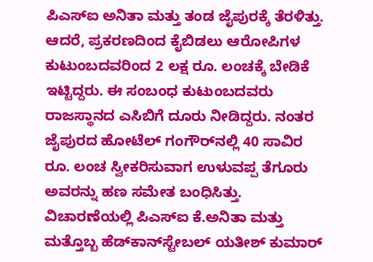ಪಿಎಸ್‌ಐ ಅನಿತಾ ಮತ್ತು ತಂಡ ಜೈಪುರಕ್ಕೆ ತೆರಳಿತ್ತು. ಆದರೆ, ಪ್ರಕರಣದಿಂದ ಕೈಬಿಡಲು ಆರೋಪಿಗಳ ಕುಟುಂಬದವರಿಂದ 2 ಲಕ್ಷ ರೂ. ಲಂಚಕ್ಕೆ ಬೇಡಿಕೆ ಇಟ್ಟಿದ್ದರು. ಈ ಸಂಬಂಧ ಕುಟುಂಬದವರು ರಾಜಸ್ಥಾನದ ಎಸಿಬಿಗೆ ದೂರು ನೀಡಿದ್ದರು. ನಂತರ ಜೈಪುರದ ಹೋಟೆಲ್ ಗಂಗೌರ್‌ನಲ್ಲಿ 40 ಸಾವಿರ ರೂ. ಲಂಚ ಸ್ವೀಕರಿಸುವಾಗ ಉಳುವಪ್ಪ ತೆಗೂರು ಅವರನ್ನು ಹಣ ಸಮೇತ ಬಂಧಿಸಿತ್ತು. ವಿಚಾರಣೆಯಲ್ಲಿ ಪಿಎಸ್‌ಐ ಕೆ.ಅನಿತಾ ಮತ್ತು ಮತ್ತೊಬ್ಬ ಹೆಡ್‌ಕಾನ್‌ಸ್ಟೇಬಲ್‌ ಯತೀಶ್ ಕುಮಾರ್‌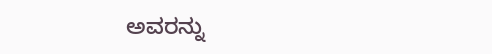ಅವರನ್ನು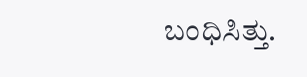ಬಂಧಿಸಿತ್ತು.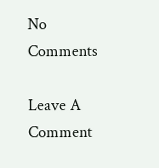No Comments

Leave A Comment